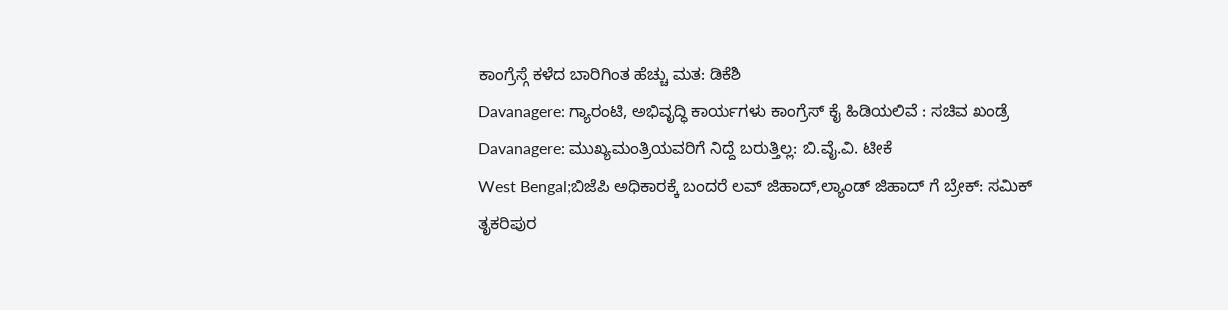ಕಾಂಗ್ರೆಸ್ಗೆ ಕಳೆದ ಬಾರಿಗಿಂತ ಹೆಚ್ಚು ಮತ: ಡಿಕೆಶಿ
Davanagere: ಗ್ಯಾರಂಟಿ, ಅಭಿವೃದ್ಧಿ ಕಾರ್ಯಗಳು ಕಾಂಗ್ರೆಸ್ ಕೈ ಹಿಡಿಯಲಿವೆ : ಸಚಿವ ಖಂಡ್ರೆ
Davanagere: ಮುಖ್ಯಮಂತ್ರಿಯವರಿಗೆ ನಿದ್ದೆ ಬರುತ್ತಿಲ್ಲ: ಬಿ.ವೈ.ವಿ. ಟೀಕೆ
West Bengal;ಬಿಜೆಪಿ ಅಧಿಕಾರಕ್ಕೆ ಬಂದರೆ ಲವ್ ಜಿಹಾದ್,ಲ್ಯಾಂಡ್ ಜಿಹಾದ್ ಗೆ ಬ್ರೇಕ್: ಸಮಿಕ್
ತೃಕರಿಪುರ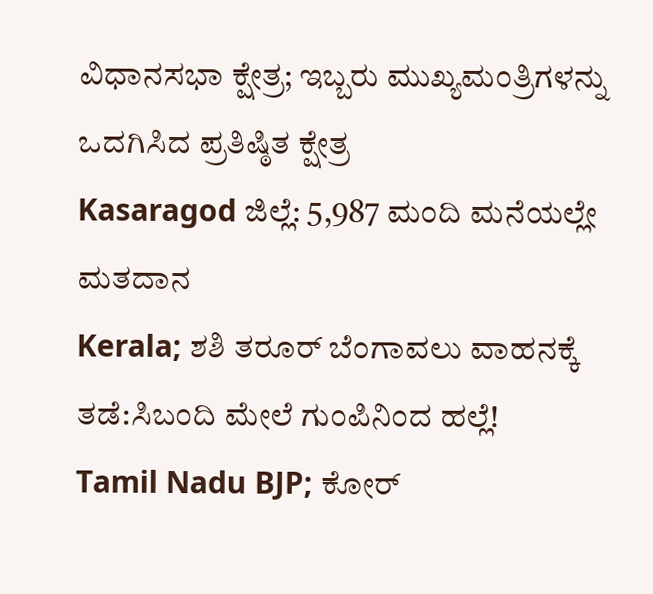ವಿಧಾನಸಭಾ ಕ್ಷೇತ್ರ; ಇಬ್ಬರು ಮುಖ್ಯಮಂತ್ರಿಗಳನ್ನು ಒದಗಿಸಿದ ಪ್ರತಿಷ್ಠಿತ ಕ್ಷೇತ್ರ
Kasaragod ಜಿಲ್ಲೆ: 5,987 ಮಂದಿ ಮನೆಯಲ್ಲೇ ಮತದಾನ
Kerala; ಶಶಿ ತರೂರ್ ಬೆಂಗಾವಲು ವಾಹನಕ್ಕೆ ತಡೆ:ಸಿಬಂದಿ ಮೇಲೆ ಗುಂಪಿನಿಂದ ಹಲ್ಲೆ!
Tamil Nadu BJP; ಕೋರ್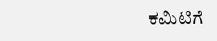ಕಮಿಟಿಗೆ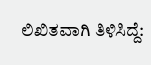ಲಿಖಿತವಾಗಿ ತಿಳಿಸಿದ್ದೆ: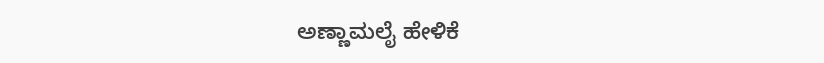ಅಣ್ಣಾಮಲೈ ಹೇಳಿಕೆ